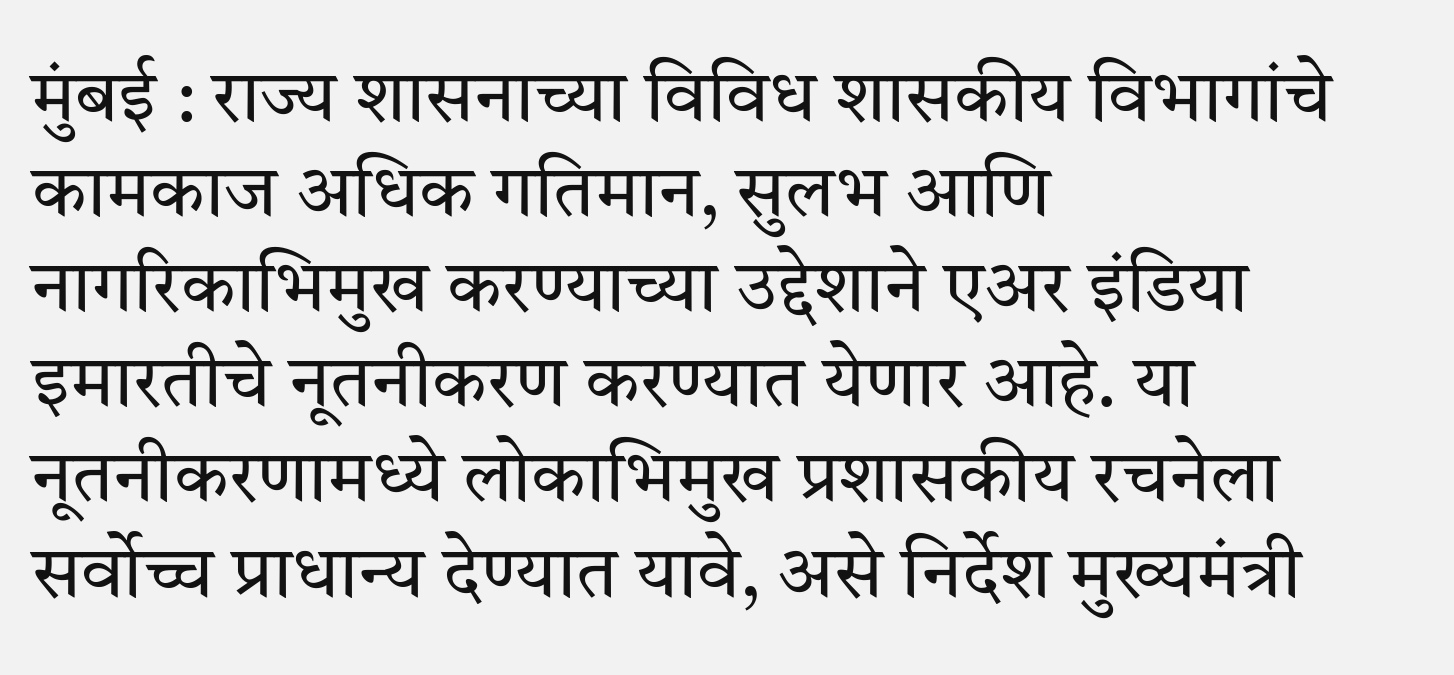मुंबई : राज्य शासनाच्या विविध शासकीय विभागांचे कामकाज अधिक गतिमान, सुलभ आणि नागरिकाभिमुख करण्याच्या उद्देशाने एअर इंडिया इमारतीचे नूतनीकरण करण्यात येणार आहे. या नूतनीकरणामध्ये लोकाभिमुख प्रशासकीय रचनेला सर्वोच्च प्राधान्य देण्यात यावे, असे निर्देश मुख्यमंत्री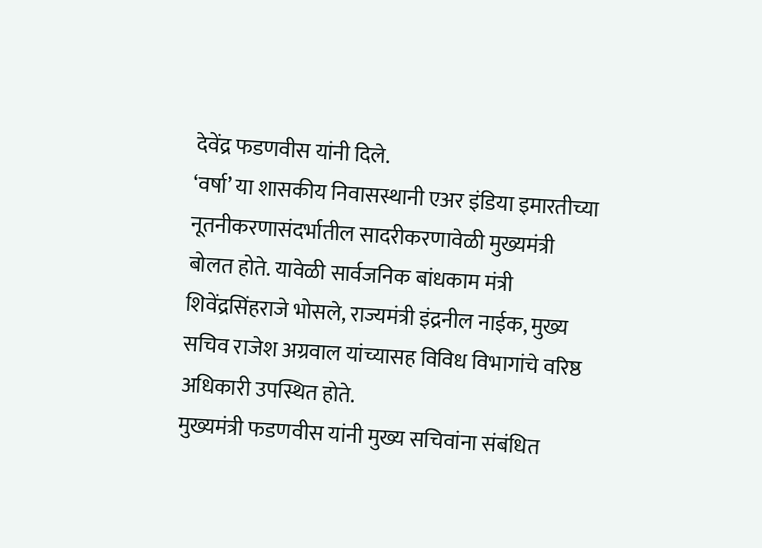देवेंद्र फडणवीस यांनी दिले.
‘वर्षा’ या शासकीय निवासस्थानी एअर इंडिया इमारतीच्या नूतनीकरणासंदर्भातील सादरीकरणावेळी मुख्यमंत्री बोलत होते. यावेळी सार्वजनिक बांधकाम मंत्री शिवेंद्रसिंहराजे भोसले, राज्यमंत्री इंद्रनील नाईक, मुख्य सचिव राजेश अग्रवाल यांच्यासह विविध विभागांचे वरिष्ठ अधिकारी उपस्थित होते.
मुख्यमंत्री फडणवीस यांनी मुख्य सचिवांना संबंधित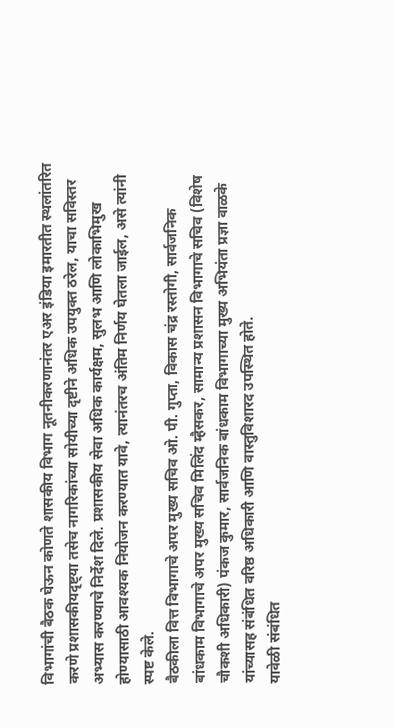विभागांची बैठक घेऊन कोणते शासकीय विभाग नूतनीकरणानंतर एअर इंडिया इमारतीत स्थलांतरित करणे प्रशासकीयदृष्ट्या तसेच नागरिकांच्या सोयीच्या दृष्टीने अधिक उपयुक्त ठरेल, याचा सविस्तर अभ्यास करण्याचे निर्देश दिले. प्रशासकीय सेवा अधिक कार्यक्षम, सुलभ आणि लोकाभिमुख होण्यासाठी आवश्यक नियोजन करण्यात यावे, त्यानंतरच अंतिम निर्णय घेतला जाईल, असे त्यांनी स्पष्ट केले.
बैठकीला वित्त विभागाचे अपर मुख्य सचिव ओ. पी. गुप्ता, विकास चंद्र रस्तोगी, सार्वजनिक बांधकाम विभागाचे अपर मुख्य सचिव मिलिंद म्हैसकर, सामान्य प्रशासन विभागाचे सचिव (विशेष चौकशी अधिकारी) पंकज कुमार, सार्वजनिक बांधकाम विभागाच्या मुख्य अभियंता प्रज्ञा वाळके यांच्यासह संबंधित वरिष्ठ अधिकारी आणि वास्तुविशारद उपस्थित होते.
यावेळी संबंधित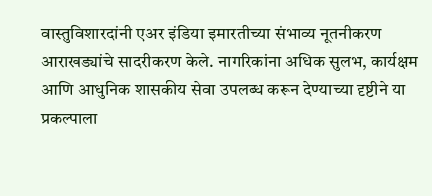वास्तुविशारदांनी एअर इंडिया इमारतीच्या संभाव्य नूतनीकरण आराखड्यांचे सादरीकरण केले. नागरिकांना अधिक सुलभ, कार्यक्षम आणि आधुनिक शासकीय सेवा उपलब्ध करून देण्याच्या दृष्टीने या प्रकल्पाला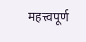महत्त्वपूर्ण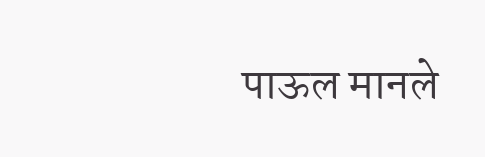पाऊल मानले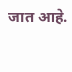जात आहे.